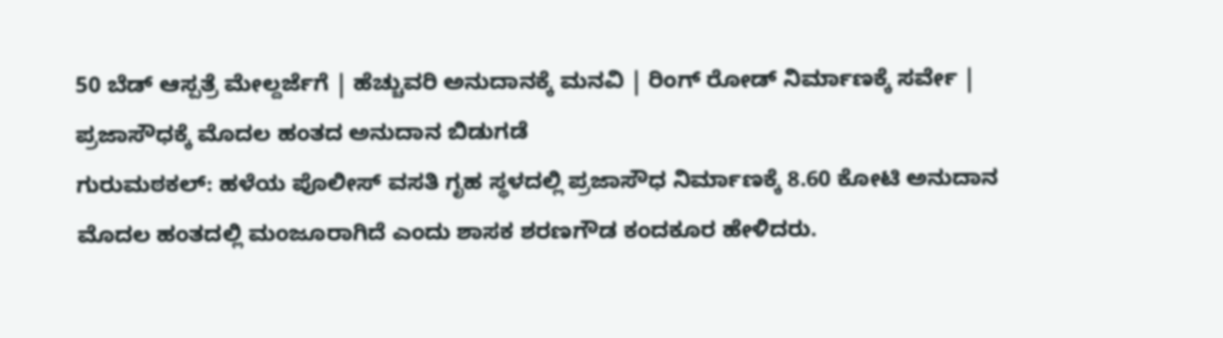50 ಬೆಡ್ ಆಸ್ಪತ್ರೆ ಮೇಲ್ದರ್ಜೆಗೆ | ಹೆಚ್ಚುವರಿ ಅನುದಾನಕ್ಕೆ ಮನವಿ | ರಿಂಗ್ ರೋಡ್ ನಿರ್ಮಾಣಕ್ಕೆ ಸರ್ವೇ | ಪ್ರಜಾಸೌಧಕ್ಕೆ ಮೊದಲ ಹಂತದ ಅನುದಾನ ಬಿಡುಗಡೆ
ಗುರುಮಠಕಲ್: ಹಳೆಯ ಪೊಲೀಸ್ ವಸತಿ ಗೃಹ ಸ್ಥಳದಲ್ಲಿ ಪ್ರಜಾಸೌಧ ನಿರ್ಮಾಣಕ್ಕೆ 8.60 ಕೋಟಿ ಅನುದಾನ ಮೊದಲ ಹಂತದಲ್ಲಿ ಮಂಜೂರಾಗಿದೆ ಎಂದು ಶಾಸಕ ಶರಣಗೌಡ ಕಂದಕೂರ ಹೇಳಿದರು.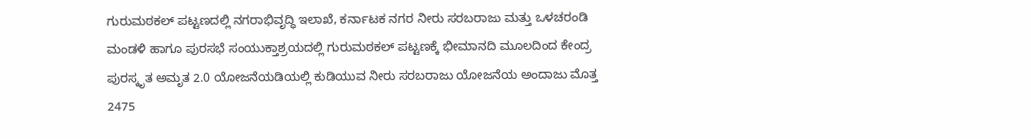ಗುರುಮಠಕಲ್ ಪಟ್ಟಣದಲ್ಲಿ ನಗರಾಭಿವೃದ್ಧಿ ಇಲಾಖೆ, ಕರ್ನಾಟಕ ನಗರ ನೀರು ಸರಬರಾಜು ಮತ್ತು ಒಳಚರಂಡಿ ಮಂಡಳಿ ಹಾಗೂ ಪುರಸಭೆ ಸಂಯುಕ್ತಾಶ್ರಯದಲ್ಲಿ ಗುರುಮಠಕಲ್ ಪಟ್ಟಣಕ್ಕೆ ಭೀಮಾನದಿ ಮೂಲದಿಂದ ಕೇಂದ್ರ ಪುರಸ್ಕೃತ ಅಮೃತ 2.0 ಯೋಜನೆಯಡಿಯಲ್ಲಿ ಕುಡಿಯುವ ನೀರು ಸರಬರಾಜು ಯೋಜನೆಯ ಅಂದಾಜು ಮೊತ್ತ 2475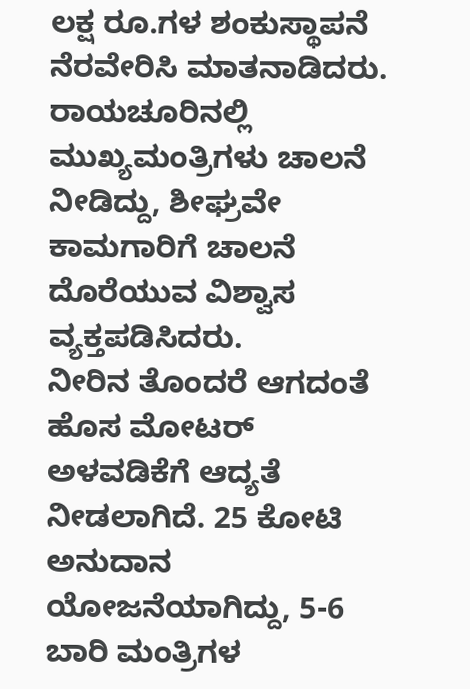ಲಕ್ಷ ರೂ.ಗಳ ಶಂಕುಸ್ಥಾಪನೆ ನೆರವೇರಿಸಿ ಮಾತನಾಡಿದರು.
ರಾಯಚೂರಿನಲ್ಲಿ ಮುಖ್ಯಮಂತ್ರಿಗಳು ಚಾಲನೆ ನೀಡಿದ್ದು, ಶೀಘ್ರವೇ ಕಾಮಗಾರಿಗೆ ಚಾಲನೆ ದೊರೆಯುವ ವಿಶ್ವಾಸ ವ್ಯಕ್ತಪಡಿಸಿದರು.
ನೀರಿನ ತೊಂದರೆ ಆಗದಂತೆ ಹೊಸ ಮೋಟರ್ ಅಳವಡಿಕೆಗೆ ಆದ್ಯತೆ ನೀಡಲಾಗಿದೆ. 25 ಕೋಟಿ ಅನುದಾನ ಯೋಜನೆಯಾಗಿದ್ದು, 5-6 ಬಾರಿ ಮಂತ್ರಿಗಳ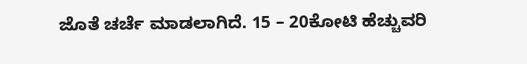ಜೊತೆ ಚರ್ಚೆ ಮಾಡಲಾಗಿದೆ. 15 – 20ಕೋಟಿ ಹೆಚ್ಚುವರಿ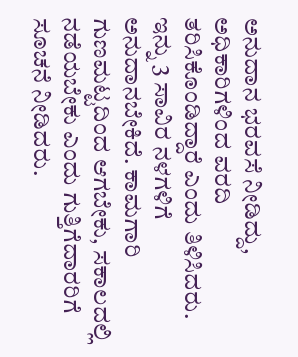ಅನುದಾನ ಭರವಸೆ ನೀಡಿದ್ದು, ಅಧಿಕಾರಿಗಳಿಂದ ವರದಿ ತರಿಸಿಕೊಂಡಿದ್ದಾರೆ ಎಂದು ತಿಳಿಸಿದರು.
ಇನ್ನು 3 ಸಾವಿರ ನಳಗಳಿಗೆ ಅನುದಾನಬೇಕಿದೆ. ಕಾಮಗಾರಿ ಗುಣಮಟ್ಟದಿಂದ ಆಗಬೇಕು, ಸಕಾಲದಲ್ಲಿ ನಡೆಯಬೇಕು ಎಂದು ಗುತ್ತಿಗೆದಾರರಿಗೆ ಸೂಚನೆ ನೀಡಿದರು.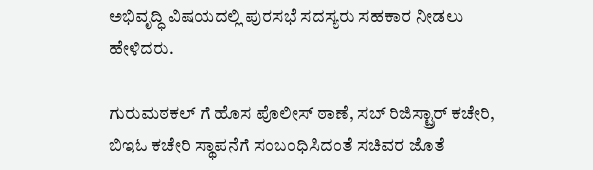ಅಭಿವೃದ್ಧಿ ವಿಷಯದಲ್ಲಿ ಪುರಸಭೆ ಸದಸ್ಯರು ಸಹಕಾರ ನೀಡಲು ಹೇಳಿದರು.

ಗುರುಮಠಕಲ್ ಗೆ ಹೊಸ ಪೊಲೀಸ್ ಠಾಣೆ, ಸಬ್ ರಿಜಿಸ್ಟ್ರಾರ್ ಕಚೇರಿ, ಬಿಇಓ ಕಚೇರಿ ಸ್ಥಾಪನೆಗೆ ಸಂಬಂಧಿಸಿದಂತೆ ಸಚಿವರ ಜೊತೆ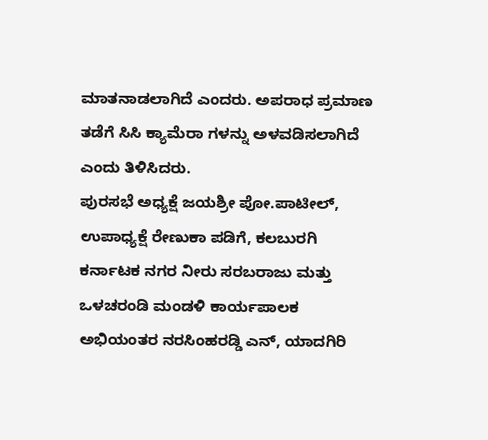ಮಾತನಾಡಲಾಗಿದೆ ಎಂದರು. ಅಪರಾಧ ಪ್ರಮಾಣ ತಡೆಗೆ ಸಿಸಿ ಕ್ಯಾಮೆರಾ ಗಳನ್ನು ಅಳವಡಿಸಲಾಗಿದೆ ಎಂದು ತಿಳಿಸಿದರು.
ಪುರಸಭೆ ಅಧ್ಯಕ್ಷೆ ಜಯಶ್ರೀ ಪೋ.ಪಾಟೀಲ್, ಉಪಾಧ್ಯಕ್ಷೆ ರೇಣುಕಾ ಪಡಿಗೆ, ಕಲಬುರಗಿ ಕರ್ನಾಟಕ ನಗರ ನೀರು ಸರಬರಾಜು ಮತ್ತು ಒಳಚರಂಡಿ ಮಂಡಳಿ ಕಾರ್ಯಪಾಲಕ ಅಭಿಯಂತರ ನರಸಿಂಹರಡ್ಡಿ ಎನ್, ಯಾದಗಿರಿ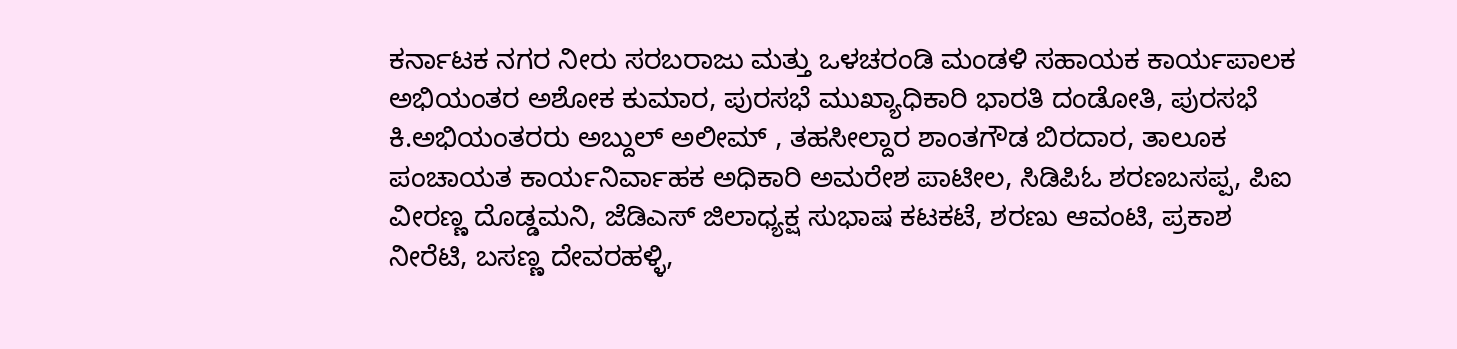ಕರ್ನಾಟಕ ನಗರ ನೀರು ಸರಬರಾಜು ಮತ್ತು ಒಳಚರಂಡಿ ಮಂಡಳಿ ಸಹಾಯಕ ಕಾರ್ಯಪಾಲಕ ಅಭಿಯಂತರ ಅಶೋಕ ಕುಮಾರ, ಪುರಸಭೆ ಮುಖ್ಯಾಧಿಕಾರಿ ಭಾರತಿ ದಂಡೋತಿ, ಪುರಸಭೆ ಕಿ.ಅಭಿಯಂತರರು ಅಬ್ದುಲ್ ಅಲೀಮ್ , ತಹಸೀಲ್ದಾರ ಶಾಂತಗೌಡ ಬಿರದಾರ, ತಾಲೂಕ ಪಂಚಾಯತ ಕಾರ್ಯನಿರ್ವಾಹಕ ಅಧಿಕಾರಿ ಅಮರೇಶ ಪಾಟೀಲ, ಸಿಡಿಪಿಓ ಶರಣಬಸಪ್ಪ, ಪಿಐ ವೀರಣ್ಣ ದೊಡ್ಡಮನಿ, ಜೆಡಿಎಸ್ ಜಿಲಾಧ್ಯಕ್ಷ ಸುಭಾಷ ಕಟಕಟೆ, ಶರಣು ಆವಂಟಿ, ಪ್ರಕಾಶ ನೀರೆಟಿ, ಬಸಣ್ಣ ದೇವರಹಳ್ಳಿ,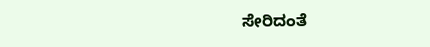ಸೇರಿದಂತೆ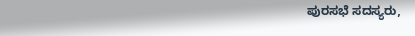ಪುರಸಭೆ ಸದಸ್ಯರು,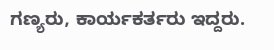ಗಣ್ಯರು, ಕಾರ್ಯಕರ್ತರು ಇದ್ದರು.